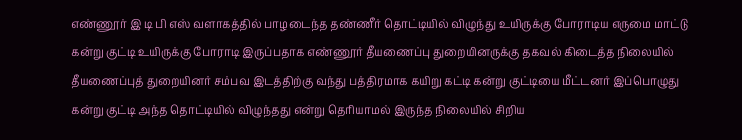எண்ணூர் இ டி பி எஸ் வளாகத்தில் பாழடைந்த தண்ணீர் தொட்டியில் விழுந்து உயிருக்கு போராடிய எருமை மாட்டு கன்று குட்டி உயிருக்கு போராடி இருப்பதாக எண்ணூர் தீயணைப்பு துறையினருக்கு தகவல் கிடைத்த நிலையில் தீயணைப்புத் துறையினர் சம்பவ இடத்திற்கு வந்து பத்திரமாக கயிறு கட்டி கன்று குட்டியை மீட்டனர் இப்பொழுது கன்று குட்டி அந்த தொட்டியில் விழுந்தது என்று தெரியாமல் இருந்த நிலையில் சிறிய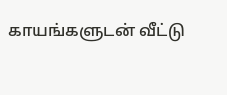காயங்களுடன் வீட்டு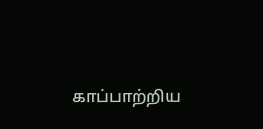காப்பாற்றிய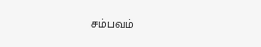சம்பவம்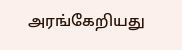அரங்கேறியது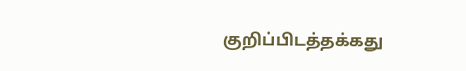குறிப்பிடத்தக்கது